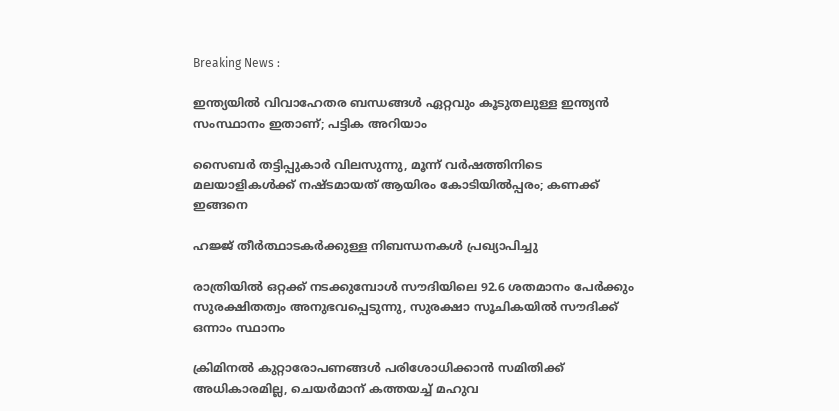Breaking News :

ഇന്ത്യയില്‍ വിവാഹേതര ബന്ധങ്ങള്‍ ഏറ്റവും കൂടുതലുള്ള ഇന്ത്യന്‍ സംസ്ഥാനം ഇതാണ്; പട്ടിക അറിയാം

സൈബര്‍ തട്ടിപ്പുകാര്‍ വിലസുന്നു, മൂന്ന് വര്‍ഷത്തിനിടെ മലയാളികള്‍ക്ക് നഷ്ടമായത് ആയിരം കോടിയില്‍പ്പരം; കണക്ക് ഇങ്ങനെ

ഹജ്ജ് തീർത്ഥാടകർക്കുള്ള നിബന്ധനകൾ പ്രഖ്യാപിച്ചു

രാത്രിയിൽ ഒറ്റക്ക് നടക്കുമ്പോൾ സൗദിയിലെ 92.6 ശതമാനം പേർക്കും സുരക്ഷിതത്വം അനുഭവപ്പെടുന്നു, സുരക്ഷാ സൂചികയിൽ സൗദിക്ക് ഒന്നാം സ്ഥാനം

ക്രിമിനല്‍ കുറ്റാരോപണങ്ങള്‍ പരിശോധിക്കാന്‍ സമിതിക്ക്‌ അധികാരമില്ല, ചെയര്‍മാന്‌ കത്തയച്ച് മഹുവ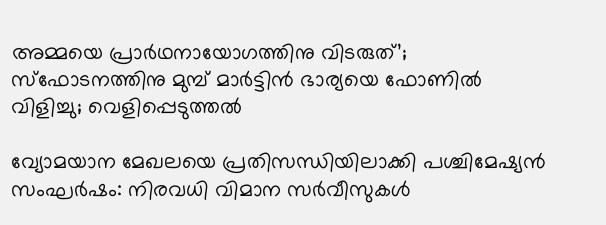അമ്മയെ പ്രാര്‍ഥനായോഗത്തിനു വിടരുത്’; സ്‌ഫോടനത്തിനു മുമ്പ് മാര്‍ട്ടിന്‍ ഭാര്യയെ ഫോണില്‍ വിളിച്ചു; വെളിപ്പെടുത്തല്‍

വ്യോമയാന മേഖലയെ പ്രതിസന്ധിയിലാക്കി പശ്ചിമേഷ്യന്‍ സംഘര്‍ഷം: നിരവധി വിമാന സര്‍വീസുകള്‍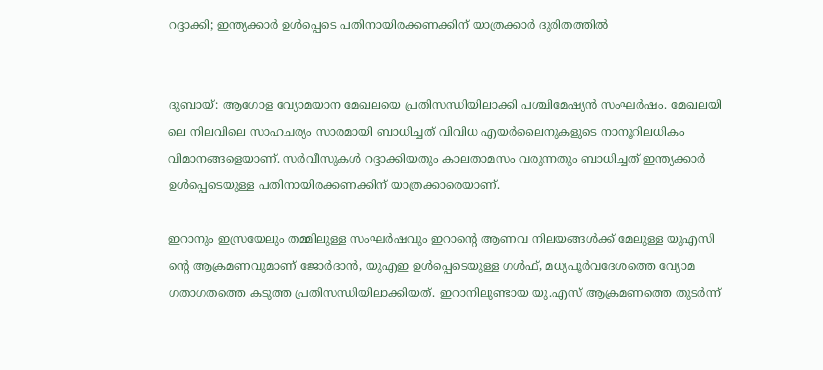റദ്ദാക്കി; ഇന്ത്യക്കാര്‍ ഉള്‍പ്പെടെ പതിനായിരക്കണക്കിന് യാത്രക്കാര്‍ ദുരിതത്തില്‍


ദുബായ്: ആഗോള വ്യോമയാന മേഖലയെ പ്രതിസന്ധിയിലാക്കി പശ്ചിമേഷ്യന്‍ സംഘര്‍ഷം. മേഖലയി ലെ നിലവിലെ സാഹചര്യം സാരമായി ബാധിച്ചത് വിവിധ എയര്‍ലൈനുകളുടെ നാനൂറിലധികം വിമാനങ്ങളെയാണ്. സര്‍വീസുകള്‍ റദ്ദാക്കിയതും കാലതാമസം വരുന്നതും ബാധിച്ചത് ഇന്ത്യക്കാര്‍ ഉള്‍പ്പെടെയുള്ള പതിനായിരക്കണക്കിന് യാത്രക്കാരെയാണ്.

ഇറാനും ഇസ്രയേലും തമ്മിലുള്ള സംഘര്‍ഷവും ഇറാന്റെ ആണവ നിലയങ്ങള്‍ക്ക് മേലുള്ള യുഎസി ന്റെ ആക്രമണവുമാണ് ജോര്‍ദാന്‍, യുഎഇ ഉള്‍പ്പെടെയുള്ള ഗള്‍ഫ്, മധ്യപൂര്‍വദേശത്തെ വ്യോമ ഗതാഗതത്തെ കടുത്ത പ്രതിസന്ധിയിലാക്കിയത്. ഇറാനിലുണ്ടായ യു.എസ് ആക്രമണത്തെ തുടര്‍ന്ന്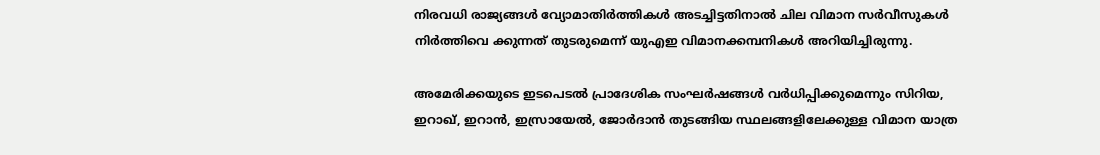നിരവധി രാജ്യങ്ങള്‍ വ്യോമാതിര്‍ത്തികള്‍ അടച്ചിട്ടതിനാല്‍ ചില വിമാന സര്‍വീസുകള്‍ നിര്‍ത്തിവെ ക്കുന്നത് തുടരുമെന്ന് യുഎഇ വിമാനക്കമ്പനികള്‍ അറിയിച്ചിരുന്നു.

അമേരിക്കയുടെ ഇടപെടല്‍ പ്രാദേശിക സംഘര്‍ഷങ്ങള്‍ വര്‍ധിപ്പിക്കുമെന്നും സിറിയ, ഇറാഖ്, ഇറാന്‍, ഇസ്രായേല്‍, ജോര്‍ദാന്‍ തുടങ്ങിയ സ്ഥലങ്ങളിലേക്കുള്ള വിമാന യാത്ര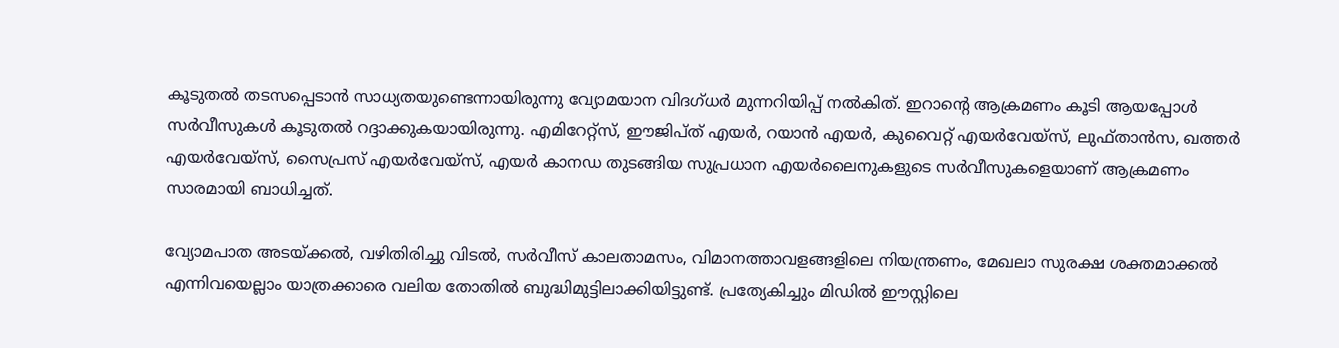കൂടുതല്‍ തടസപ്പെടാന്‍ സാധ്യതയുണ്ടെന്നായിരുന്നു വ്യോമയാന വിദഗ്ധര്‍ മുന്നറിയിപ്പ് നല്‍കിത്. ഇറാന്റെ ആക്രമണം കൂടി ആയപ്പോള്‍ സര്‍വീസുകള്‍ കൂടുതല്‍ റദ്ദാക്കുകയായിരുന്നു. എമിറേറ്റ്‌സ്, ഈജിപ്ത് എയര്‍, റയാന്‍ എയര്‍, കുവൈറ്റ് എയര്‍വേയ്‌സ്, ലുഫ്താന്‍സ, ഖത്തര്‍ എയര്‍വേയ്‌സ്, സൈപ്രസ് എയര്‍വേയ്‌സ്, എയര്‍ കാനഡ തുടങ്ങിയ സുപ്രധാന എയര്‍ലൈനുകളുടെ സര്‍വീസുകളെയാണ് ആക്രമണം സാരമായി ബാധിച്ചത്.

വ്യോമപാത അടയ്ക്കല്‍, വഴിതിരിച്ചു വിടല്‍, സര്‍വീസ് കാലതാമസം, വിമാനത്താവളങ്ങളിലെ നിയന്ത്രണം, മേഖലാ സുരക്ഷ ശക്തമാക്കല്‍ എന്നിവയെല്ലാം യാത്രക്കാരെ വലിയ തോതില്‍ ബുദ്ധിമുട്ടിലാക്കിയിട്ടുണ്ട്. പ്രത്യേകിച്ചും മിഡില്‍ ഈസ്റ്റിലെ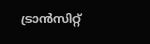ട്രാന്‍സിറ്റ്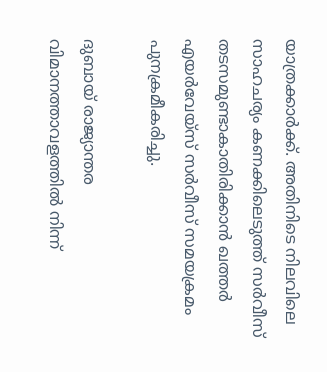യാത്രക്കാര്‍ക്ക്. അതിനിടെ നിലവിലെ സാഹചര്യം കണക്കിലെടുത്ത് സര്‍വീസ് തടസമുണ്ടാകാതിരിക്കാന്‍ ഖത്തര്‍ എയര്‍വേയ്‌സ് സര്‍വീസ് സമയക്രമം പുനക്രമീകരിച്ചു.

ദുബായ് രാജ്യാന്തര വിമാനത്താവളത്തില്‍ നിന്ന്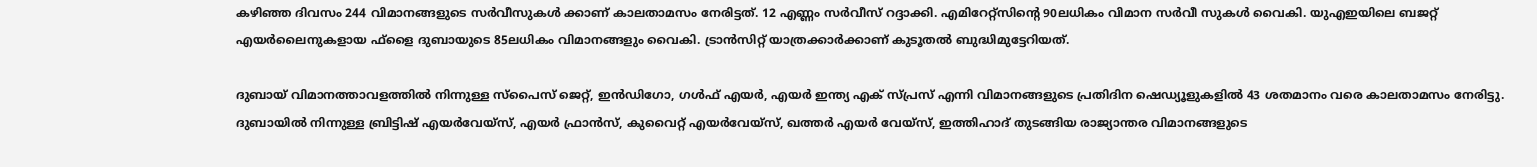കഴിഞ്ഞ ദിവസം 244 വിമാനങ്ങളുടെ സര്‍വീസുകള്‍ ക്കാണ് കാലതാമസം നേരിട്ടത്. 12 എണ്ണം സര്‍വീസ് റദ്ദാക്കി. എമിറേറ്റ്‌സിന്റെ 90ലധികം വിമാന സര്‍വീ സുകള്‍ വൈകി. യുഎഇയിലെ ബജറ്റ് എയര്‍ലൈനുകളായ ഫ്‌ളൈ ദുബായുടെ 85ലധികം വിമാനങ്ങളും വൈകി. ട്രാന്‍സിറ്റ് യാത്രക്കാര്‍ക്കാണ് കുടൂതല്‍ ബുദ്ധിമുട്ടേറിയത്.

ദുബായ് വിമാനത്താവളത്തില്‍ നിന്നുള്ള സ്‌പൈസ് ജെറ്റ്, ഇന്‍ഡിഗോ, ഗള്‍ഫ് എയര്‍, എയര്‍ ഇന്ത്യ എക്‌ സ്പ്രസ് എന്നി വിമാനങ്ങളുടെ പ്രതിദിന ഷെഡ്യൂളുകളില്‍ 43 ശതമാനം വരെ കാലതാമസം നേരിട്ടു. ദുബായില്‍ നിന്നുള്ള ബ്രിട്ടിഷ് എയര്‍വേയ്‌സ്, എയര്‍ ഫ്രാന്‍സ്, കുവൈറ്റ് എയര്‍വേയ്‌സ്, ഖത്തര്‍ എയര്‍ വേയ്‌സ്, ഇത്തിഹാദ് തുടങ്ങിയ രാജ്യാന്തര വിമാനങ്ങളുടെ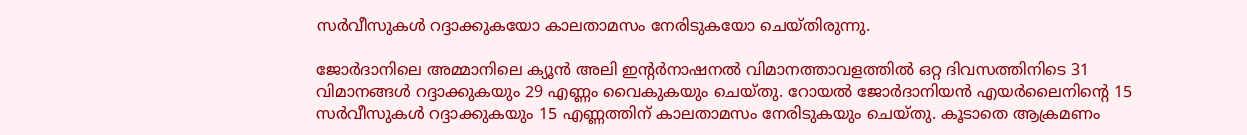സര്‍വീസുകള്‍ റദ്ദാക്കുകയോ കാലതാമസം നേരിടുകയോ ചെയ്തിരുന്നു.

ജോര്‍ദാനിലെ അമ്മാനിലെ ക്യൂന്‍ അലി ഇന്റര്‍നാഷനല്‍ വിമാനത്താവളത്തില്‍ ഒറ്റ ദിവസത്തിനിടെ 31 വിമാനങ്ങള്‍ റദ്ദാക്കുകയും 29 എണ്ണം വൈകുകയും ചെയ്തു. റോയല്‍ ജോര്‍ദാനിയന്‍ എയര്‍ലൈനിന്റെ 15 സര്‍വീസുകള്‍ റദ്ദാക്കുകയും 15 എണ്ണത്തിന് കാലതാമസം നേരിടുകയും ചെയ്തു. കൂടാതെ ആക്രമണം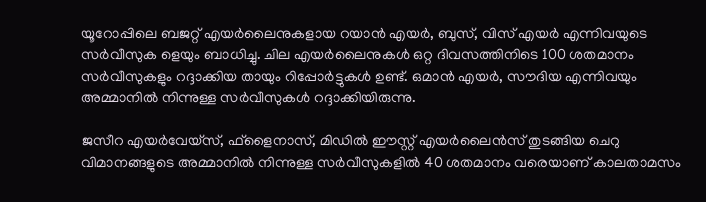യൂറോപ്പിലെ ബജറ്റ് എയര്‍ലൈനുകളായ റയാന്‍ എയര്‍, ബുസ്, വിസ് എയര്‍ എന്നിവയുടെ സര്‍വീസുക ളെയും ബാധിച്ചു. ചില എയര്‍ലൈനുകള്‍ ഒറ്റ ദിവസത്തിനിടെ 100 ശതമാനം സര്‍വീസുകളും റദ്ദാക്കിയ തായും റിപ്പോര്‍ട്ടുകള്‍ ഉണ്ട്. ഒമാന്‍ എയര്‍, സൗദിയ എന്നിവയും അമ്മാനില്‍ നിന്നുള്ള സര്‍വീസുകള്‍ റദ്ദാക്കിയിരുന്നു.

ജസീറ എയര്‍വേയ്‌സ്, ഫ്‌ളൈനാസ്, മിഡില്‍ ഈസ്റ്റ് എയര്‍ലൈന്‍സ് തുടങ്ങിയ ചെറു വിമാനങ്ങളുടെ അമ്മാനില്‍ നിന്നുള്ള സര്‍വീസുകളില്‍ 40 ശതമാനം വരെയാണ് കാലതാമസം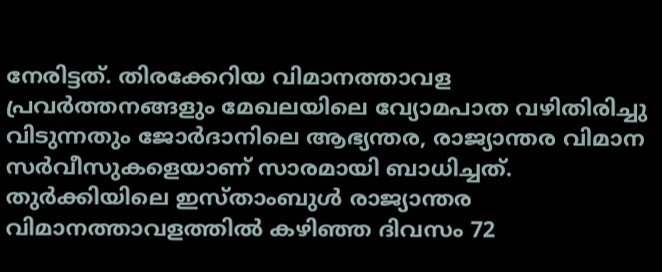നേരിട്ടത്. തിരക്കേറിയ വിമാനത്താവള പ്രവര്‍ത്തനങ്ങളും മേഖലയിലെ വ്യോമപാത വഴിതിരിച്ചു വിടുന്നതും ജോര്‍ദാനിലെ ആഭ്യന്തര, രാജ്യാന്തര വിമാന സര്‍വീസുകളെയാണ് സാരമായി ബാധിച്ചത്. തുര്‍ക്കിയിലെ ഇസ്താംബുള്‍ രാജ്യാന്തര വിമാനത്താവളത്തില്‍ കഴിഞ്ഞ ദിവസം 72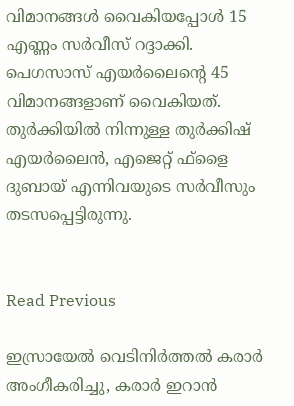വിമാനങ്ങള്‍ വൈകിയപ്പോള്‍ 15 എണ്ണം സര്‍വീസ് റദ്ദാക്കി. പെഗസാസ് എയര്‍ലൈന്റെ 45 വിമാനങ്ങളാണ് വൈകിയത്. തുര്‍ക്കിയില്‍ നിന്നുള്ള തുര്‍ക്കിഷ് എയര്‍ലൈന്‍, എജെറ്റ് ഫ്‌ളൈ ദുബായ് എന്നിവയുടെ സര്‍വീസും തടസപ്പെട്ടിരുന്നു.


Read Previous

ഇസ്രായേൽ വെടിനിർത്തൽ കരാർ അംഗീകരിച്ചു, കരാര്‍ ഇറാന്‍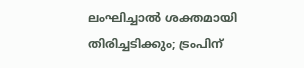ലംഘിച്ചാല്‍ ശക്തമായി തിരിച്ചടിക്കും; ട്രംപിന്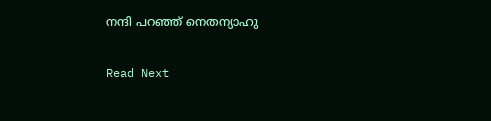നന്ദി പറഞ്ഞ് നെതന്യാഹു

Read Next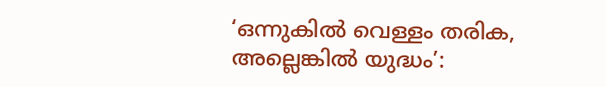‘ഒന്നുകില്‍ വെള്ളം തരിക, അല്ലെങ്കില്‍ യുദ്ധം’: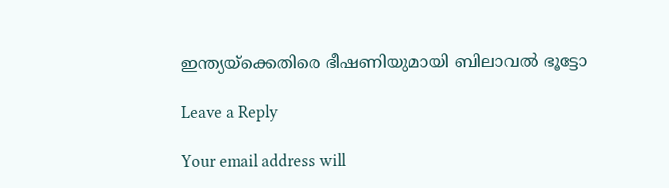ഇന്ത്യയ്‌ക്കെതിരെ ഭീഷണിയുമായി ബിലാവല്‍ ഭൂട്ടോ

Leave a Reply

Your email address will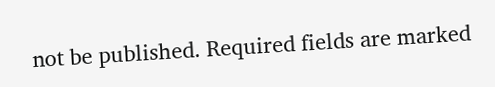not be published. Required fields are marked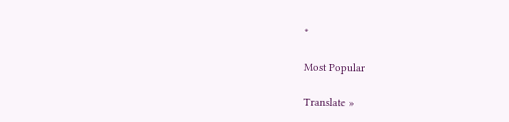*

Most Popular

Translate »